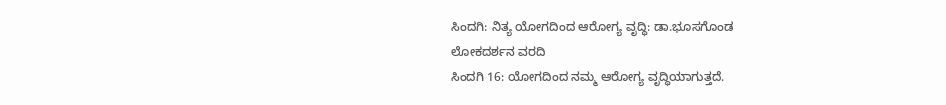ಸಿಂದಗಿ: ನಿತ್ಯ ಯೋಗದಿಂದ ಆರೋಗ್ಯ ವೃದ್ಧಿ: ಡಾ.ಭೂಸಗೊಂಡ
ಲೋಕದರ್ಶನ ವರದಿ
ಸಿಂದಗಿ 16: ಯೋಗದಿಂದ ನಮ್ಮ ಆರೋಗ್ಯ ವೃದ್ಧಿಯಾಗುತ್ತದೆ.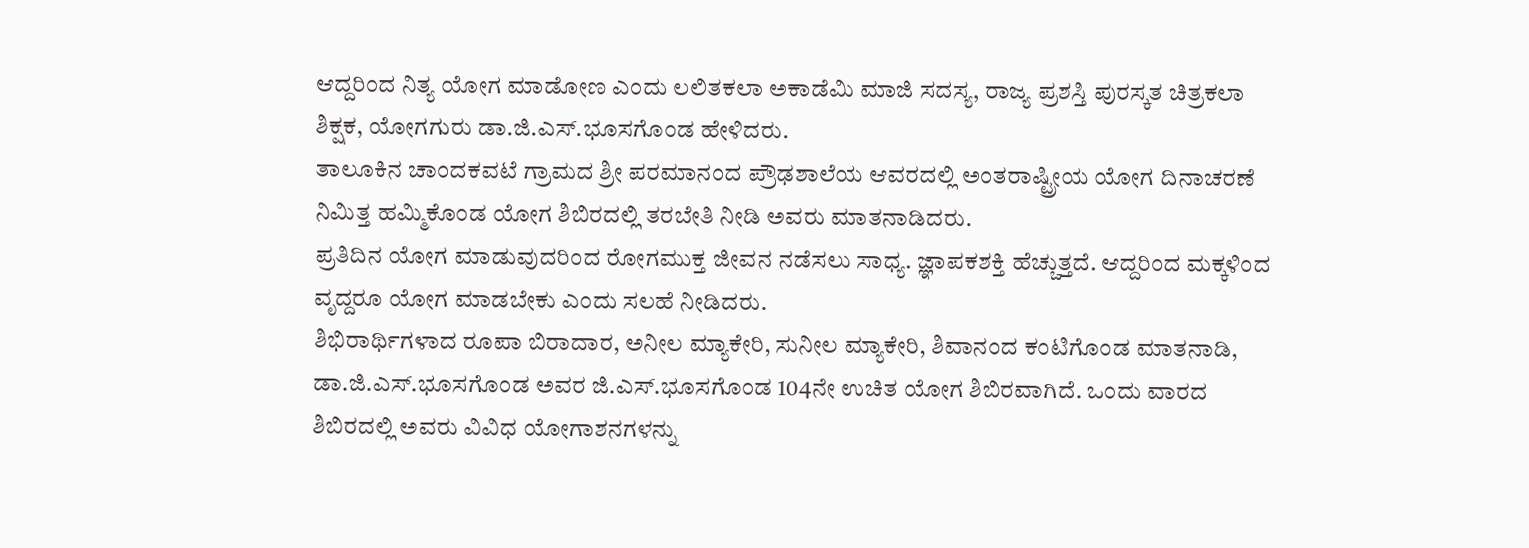ಆದ್ದರಿಂದ ನಿತ್ಯ ಯೋಗ ಮಾಡೋಣ ಎಂದು ಲಲಿತಕಲಾ ಅಕಾಡೆಮಿ ಮಾಜಿ ಸದಸ್ಯ, ರಾಜ್ಯ ಪ್ರಶಸ್ತಿ ಪುರಸ್ಕತ ಚಿತ್ರಕಲಾ ಶಿಕ್ಷಕ, ಯೋಗಗುರು ಡಾ.ಜಿ.ಎಸ್.ಭೂಸಗೊಂಡ ಹೇಳಿದರು.
ತಾಲೂಕಿನ ಚಾಂದಕವಟೆ ಗ್ರಾಮದ ಶ್ರೀ ಪರಮಾನಂದ ಪ್ರೌಢಶಾಲೆಯ ಆವರದಲ್ಲಿ ಅಂತರಾಷ್ಟ್ರೀಯ ಯೋಗ ದಿನಾಚರಣೆ ನಿಮಿತ್ತ ಹಮ್ಮಿಕೊಂಡ ಯೋಗ ಶಿಬಿರದಲ್ಲಿ ತರಬೇತಿ ನೀಡಿ ಅವರು ಮಾತನಾಡಿದರು.
ಪ್ರತಿದಿನ ಯೋಗ ಮಾಡುವುದರಿಂದ ರೋಗಮುಕ್ತ ಜೀವನ ನಡೆಸಲು ಸಾಧ್ಯ. ಜ್ಞಾಪಕಶಕ್ತಿ ಹೆಚ್ಚುತ್ತದೆ. ಆದ್ದರಿಂದ ಮಕ್ಕಳಿಂದ ವೃದ್ದರೂ ಯೋಗ ಮಾಡಬೇಕು ಎಂದು ಸಲಹೆ ನೀಡಿದರು.
ಶಿಭಿರಾರ್ಥಿಗಳಾದ ರೂಪಾ ಬಿರಾದಾರ, ಅನೀಲ ಮ್ಯಾಕೇರಿ, ಸುನೀಲ ಮ್ಯಾಕೇರಿ, ಶಿವಾನಂದ ಕಂಟಿಗೊಂಡ ಮಾತನಾಡಿ, ಡಾ.ಜಿ.ಎಸ್.ಭೂಸಗೊಂಡ ಅವರ ಜಿ.ಎಸ್.ಭೂಸಗೊಂಡ 104ನೇ ಉಚಿತ ಯೋಗ ಶಿಬಿರವಾಗಿದೆ. ಒಂದು ವಾರದ ಶಿಬಿರದಲ್ಲಿ ಅವರು ವಿವಿಧ ಯೋಗಾಶನಗಳನ್ನು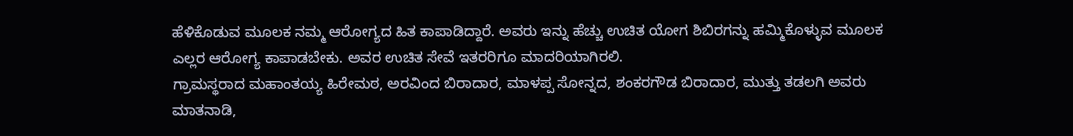ಹೆಳಿಕೊಡುವ ಮೂಲಕ ನಮ್ಮ ಆರೋಗ್ಯದ ಹಿತ ಕಾಪಾಡಿದ್ದಾರೆ. ಅವರು ಇನ್ನು ಹೆಚ್ಚು ಉಚಿತ ಯೋಗ ಶಿಬಿರಗನ್ನು ಹಮ್ಮಿಕೊಳ್ಳುವ ಮೂಲಕ ಎಲ್ಲರ ಆರೋಗ್ಯ ಕಾಪಾಡಬೇಕು. ಅವರ ಉಚಿತ ಸೇವೆ ಇತರರಿಗೂ ಮಾದರಿಯಾಗಿರಲಿ.
ಗ್ರಾಮಸ್ಥರಾದ ಮಹಾಂತಯ್ಯ ಹಿರೇಮಠ, ಅರವಿಂದ ಬಿರಾದಾರ, ಮಾಳಪ್ಪ ಸೋನ್ನದ, ಶಂಕರಗೌಡ ಬಿರಾದಾರ, ಮುತ್ತು ತಡಲಗಿ ಅವರು ಮಾತನಾಡಿ,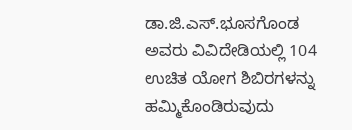ಡಾ.ಜಿ.ಎಸ್.ಭೂಸಗೊಂಡ ಅವರು ವಿವಿದೇಡಿಯಲ್ಲಿ 104 ಉಚಿತ ಯೋಗ ಶಿಬಿರಗಳನ್ನು ಹಮ್ಮಿಕೊಂಡಿರುವುದು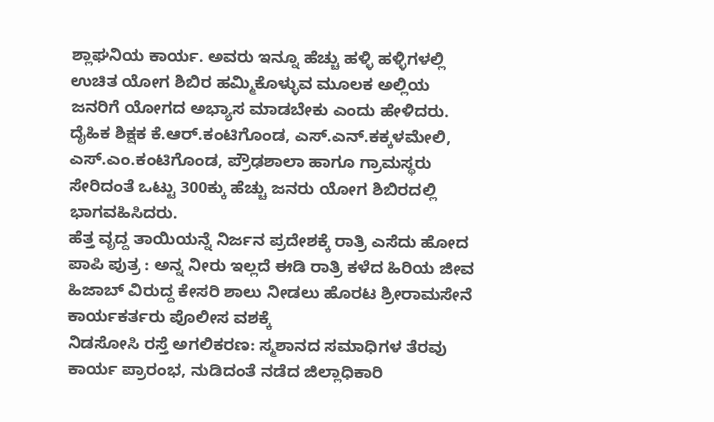ಶ್ಲಾಘನಿಯ ಕಾರ್ಯ. ಅವರು ಇನ್ನೂ ಹೆಚ್ಚು ಹಳ್ಳಿ ಹಳ್ಳಿಗಳಲ್ಲಿ ಉಚಿತ ಯೋಗ ಶಿಬಿರ ಹಮ್ಮಿಕೊಳ್ಳುವ ಮೂಲಕ ಅಲ್ಲಿಯ ಜನರಿಗೆ ಯೋಗದ ಅಭ್ಯಾಸ ಮಾಡಬೇಕು ಎಂದು ಹೇಳಿದರು.
ದೈಹಿಕ ಶಿಕ್ಷಕ ಕೆ.ಆರ್.ಕಂಟಿಗೊಂಡ, ಎಸ್.ಎನ್.ಕಕ್ಕಳಮೇಲಿ, ಎಸ್.ಎಂ.ಕಂಟಿಗೊಂಡ, ಪ್ರೌಢಶಾಲಾ ಹಾಗೂ ಗ್ರಾಮಸ್ಥರು ಸೇರಿದಂತೆ ಒಟ್ಟು 300ಕ್ಕು ಹೆಚ್ಚು ಜನರು ಯೋಗ ಶಿಬಿರದಲ್ಲಿ ಭಾಗವಹಿಸಿದರು.
ಹೆತ್ತ ವೃದ್ದ ತಾಯಿಯನ್ನೆ ನಿರ್ಜನ ಪ್ರದೇಶಕ್ಕೆ ರಾತ್ರಿ ಎಸೆದು ಹೋದ ಪಾಪಿ ಪುತ್ರ : ಅನ್ನ ನೀರು ಇಲ್ಲದೆ ಈಡಿ ರಾತ್ರಿ ಕಳೆದ ಹಿರಿಯ ಜೀವ
ಹಿಜಾಬ್ ವಿರುದ್ದ ಕೇಸರಿ ಶಾಲು ನೀಡಲು ಹೊರಟ ಶ್ರೀರಾಮಸೇನೆ ಕಾರ್ಯಕರ್ತರು ಪೊಲೀಸ ವಶಕ್ಕೆ
ನಿಡಸೋಸಿ ರಸ್ತೆ ಅಗಲಿಕರಣ: ಸ್ಮಶಾನದ ಸಮಾಧಿಗಳ ತೆರವು ಕಾರ್ಯ ಪ್ರಾರಂಭ, ನುಡಿದಂತೆ ನಡೆದ ಜಿಲ್ಲಾಧಿಕಾರಿ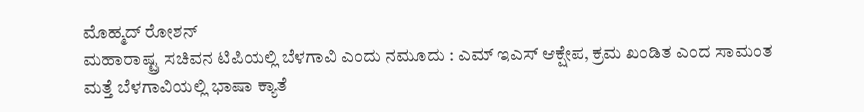ಮೊಹ್ಮದ್ ರೋಶನ್
ಮಹಾರಾಷ್ಟ್ರ ಸಚಿವನ ಟಿಪಿಯಲ್ಲಿ ಬೆಳಗಾವಿ ಎಂದು ನಮೂದು : ಎಮ್ ಇಎಸ್ ಆಕ್ಷೇಪ, ಕ್ರಮ ಖಂಡಿತ ಎಂದ ಸಾಮಂತ
ಮತ್ತೆ ಬೆಳಗಾವಿಯಲ್ಲಿ ಭಾಷಾ ಕ್ಯಾತೆ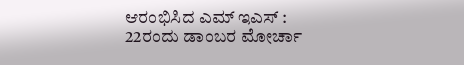ಆರಂಭಿಸಿದ ಎಮ್ ಇಎಸ್ : 22ರಂದು ಡಾಂಬರ ಮೋರ್ಚಾ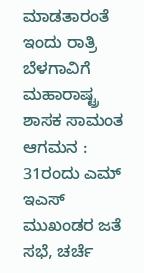ಮಾಡತಾರಂತೆ
ಇಂದು ರಾತ್ರಿ ಬೆಳಗಾವಿಗೆ ಮಹಾರಾಷ್ಟ್ರ ಶಾಸಕ ಸಾಮಂತ ಆಗಮನ : 31ರಂದು ಎಮ್ ಇಎಸ್ ಮುಖಂಡರ ಜತೆ ಸಭೆ, ಚರ್ಚೆ